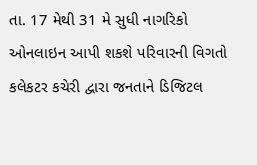તા. 17 મેથી 31 મે સુધી નાગરિકો ઓનલાઇન આપી શકશે પરિવારની વિગતો
કલેકટર કચેરી દ્વારા જનતાને ડિજિટલ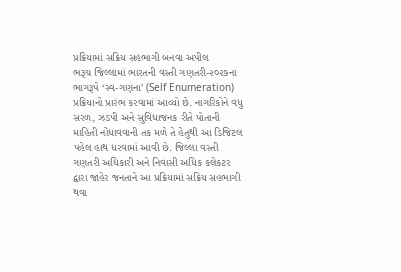પ્રક્રિયામાં સક્રિય સહભાગી બનવા અપીલ
ભરૂચ જિલ્લામાં ભારતની વસ્તી ગણતરી-૨૦૨૭ના ભાગરૂપે ‘સ્વ-ગણના’ (Self Enumeration) પ્રક્રિયાનો પ્રારંભ કરવામાં આવ્યો છે. નાગરિકોને વધુ સરળ, ઝડપી અને સુવિધાજનક રીતે પોતાની માહિતી નોંધાવવાની તક મળે તે હેતુથી આ ડિજિટલ પહેલ હાથ ધરવામાં આવી છે. જિલ્લા વસ્તી ગણતરી અધિકારી અને નિવાસી અધિક કલેકટર દ્વારા જાહેર જનતાને આ પ્રક્રિયામાં સક્રિય સહભાગી થવા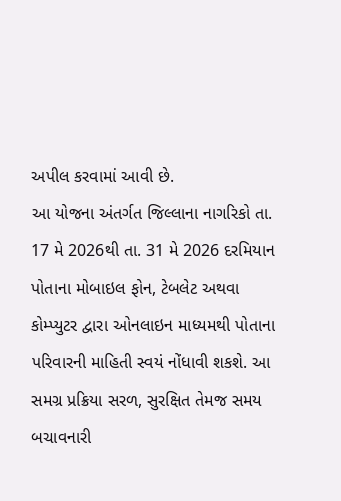અપીલ કરવામાં આવી છે.
આ યોજના અંતર્ગત જિલ્લાના નાગરિકો તા. 17 મે 2026થી તા. 31 મે 2026 દરમિયાન પોતાના મોબાઇલ ફોન, ટેબલેટ અથવા કોમ્પ્યુટર દ્વારા ઓનલાઇન માધ્યમથી પોતાના પરિવારની માહિતી સ્વયં નોંધાવી શકશે. આ સમગ્ર પ્રક્રિયા સરળ, સુરક્ષિત તેમજ સમય બચાવનારી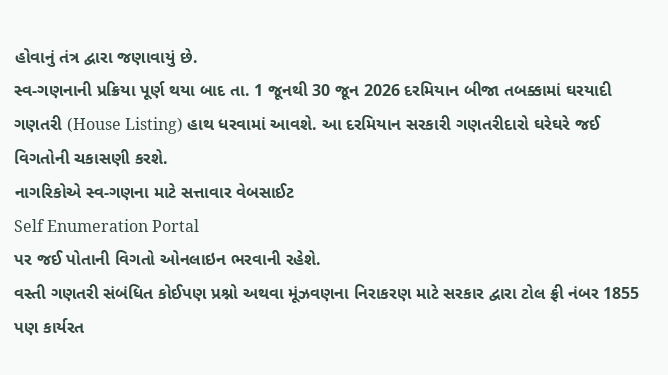હોવાનું તંત્ર દ્વારા જણાવાયું છે.
સ્વ-ગણનાની પ્રક્રિયા પૂર્ણ થયા બાદ તા. 1 જૂનથી 30 જૂન 2026 દરમિયાન બીજા તબક્કામાં ઘરયાદી ગણતરી (House Listing) હાથ ધરવામાં આવશે. આ દરમિયાન સરકારી ગણતરીદારો ઘરેઘરે જઈ વિગતોની ચકાસણી કરશે.
નાગરિકોએ સ્વ-ગણના માટે સત્તાવાર વેબસાઈટ
Self Enumeration Portal
પર જઈ પોતાની વિગતો ઓનલાઇન ભરવાની રહેશે.
વસ્તી ગણતરી સંબંધિત કોઈપણ પ્રશ્નો અથવા મૂંઝવણના નિરાકરણ માટે સરકાર દ્વારા ટોલ ફ્રી નંબર 1855 પણ કાર્યરત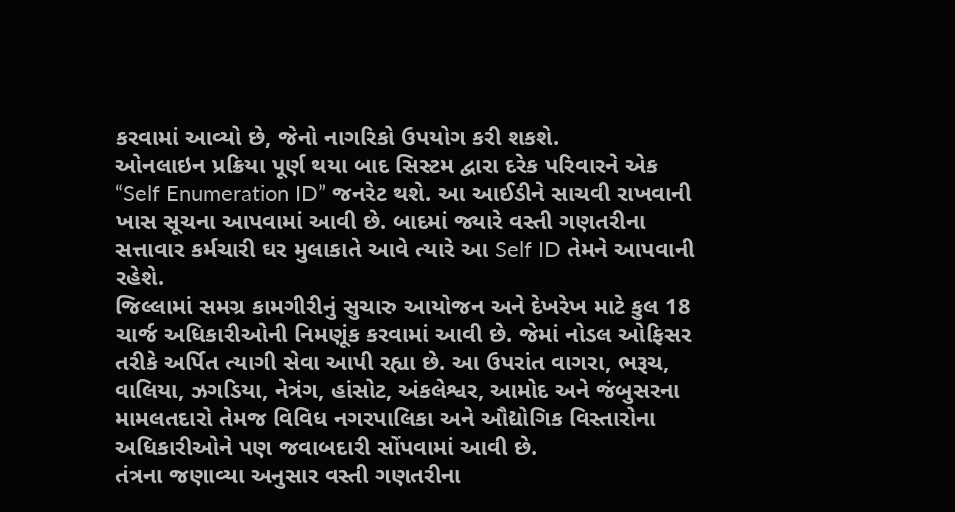કરવામાં આવ્યો છે, જેનો નાગરિકો ઉપયોગ કરી શકશે.
ઓનલાઇન પ્રક્રિયા પૂર્ણ થયા બાદ સિસ્ટમ દ્વારા દરેક પરિવારને એક “Self Enumeration ID” જનરેટ થશે. આ આઈડીને સાચવી રાખવાની ખાસ સૂચના આપવામાં આવી છે. બાદમાં જ્યારે વસ્તી ગણતરીના સત્તાવાર કર્મચારી ઘર મુલાકાતે આવે ત્યારે આ Self ID તેમને આપવાની રહેશે.
જિલ્લામાં સમગ્ર કામગીરીનું સુચારુ આયોજન અને દેખરેખ માટે કુલ 18 ચાર્જ અધિકારીઓની નિમણૂંક કરવામાં આવી છે. જેમાં નોડલ ઓફિસર તરીકે અર્પિત ત્યાગી સેવા આપી રહ્યા છે. આ ઉપરાંત વાગરા, ભરૂચ, વાલિયા, ઝગડિયા, નેત્રંગ, હાંસોટ, અંકલેશ્વર, આમોદ અને જંબુસરના મામલતદારો તેમજ વિવિધ નગરપાલિકા અને ઔદ્યોગિક વિસ્તારોના અધિકારીઓને પણ જવાબદારી સોંપવામાં આવી છે.
તંત્રના જણાવ્યા અનુસાર વસ્તી ગણતરીના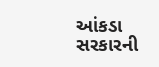આંકડા સરકારની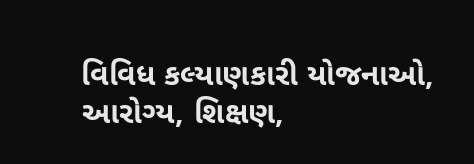વિવિધ કલ્યાણકારી યોજનાઓ, આરોગ્ય, શિક્ષણ,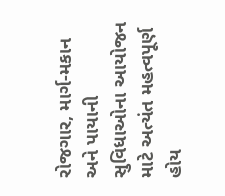રોજગાર, માર્ગ-મકાન અને પાયાની સુવિધાઓના આયોજન માટે અત્યંત મહત્વપૂર્ણ હોય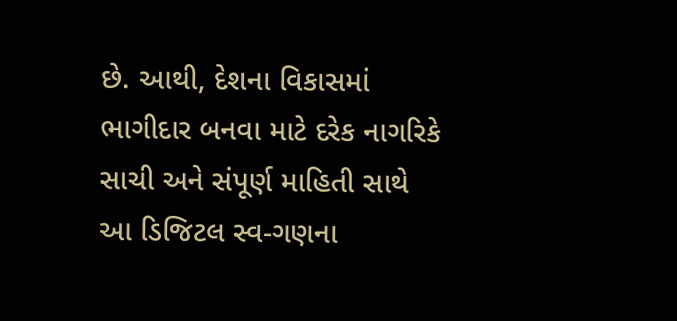છે. આથી, દેશના વિકાસમાં ભાગીદાર બનવા માટે દરેક નાગરિકે સાચી અને સંપૂર્ણ માહિતી સાથે આ ડિજિટલ સ્વ-ગણના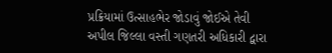પ્રક્રિયામાં ઉત્સાહભેર જોડાવું જોઈએ તેવી અપીલ જિલ્લા વસ્તી ગણતરી અધિકારી દ્વારા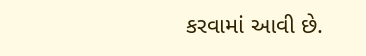કરવામાં આવી છે.